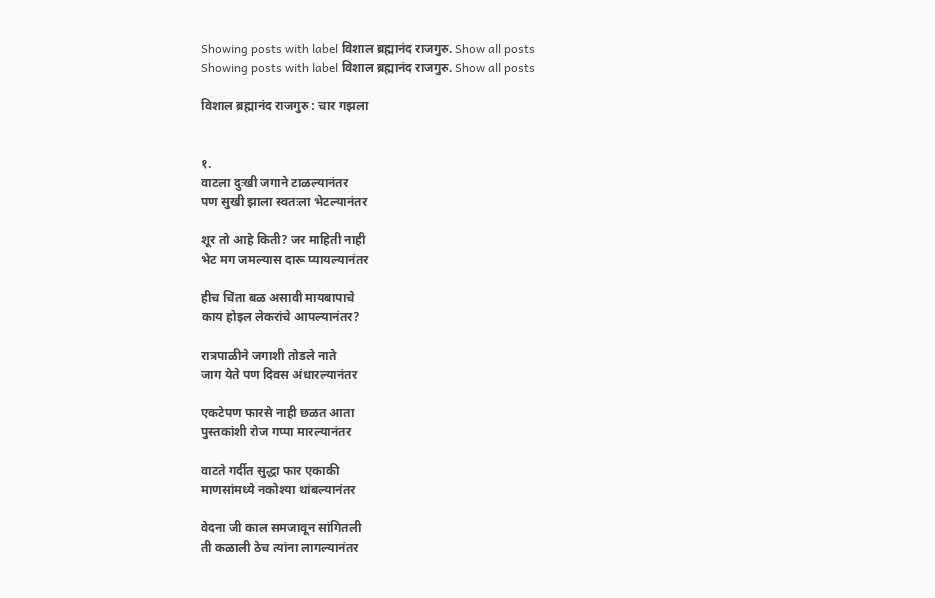Showing posts with label विशाल ब्रह्मानंद राजगुरु. Show all posts
Showing posts with label विशाल ब्रह्मानंद राजगुरु. Show all posts

विशाल ब्रह्मानंद राजगुरु : चार गझला


१.
वाटला दुःखी जगाने टाळल्यानंतर
पण सुखी झाला स्वतःला भेटल्यानंतर

शूर तो आहे किती? जर माहिती नाही
भेट मग जमल्यास दारू प्यायल्यानंतर

हीच चिंता बळ असावी मायबापाचे
काय होइल लेकरांचे आपल्यानंतर?

रात्रपाळीने जगाशी तोडले नाते
जाग येते पण दिवस अंधारल्यानंतर

एकटेपण फारसे नाही छळत आता
पुस्तकांशी रोज गप्पा मारल्यानंतर

वाटते गर्दीत सुद्धा फार एकाकी
माणसांमध्ये नकोश्या थांबल्यानंतर

वेदना जी काल समजावून सांगितली
ती कळाली ठेच त्यांना लागल्यानंतर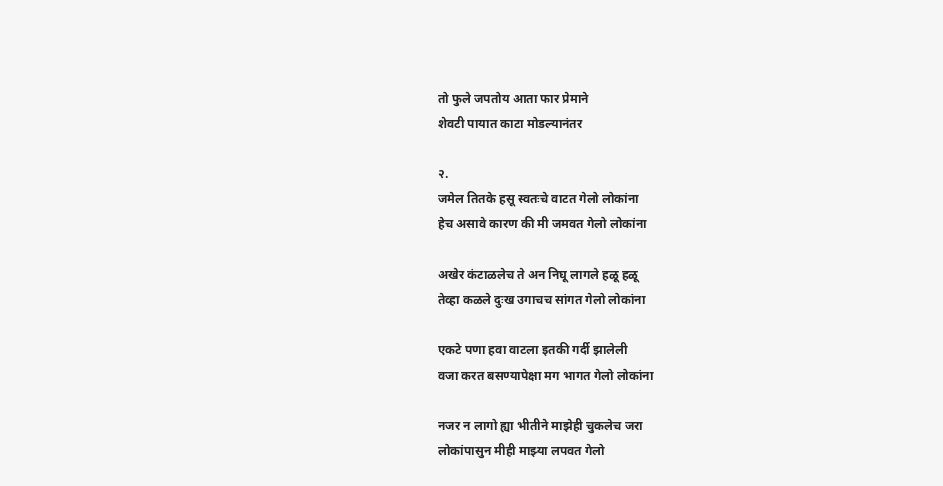तो फुले जपतोय आता फार प्रेमाने
शेवटी पायात काटा मोडल्यानंतर

२.
जमेल तितके हसू स्वतःचे वाटत गेलो लोकांना
हेच असावे कारण की मी जमवत गेलो लोकांना

अखेर कंटाळलेच ते अन निघू लागले हळू हळू
तेव्हा कळले दुःख उगाचच सांगत गेलो लोकांना

एकटे पणा हवा वाटला इतकी गर्दी झालेली
वजा करत बसण्यापेक्षा मग भागत गेलो लोकांना

नजर न लागो ह्या भीतीने माझेही चुकलेच जरा
लोकांपासुन मीही माझ्या लपवत गेलो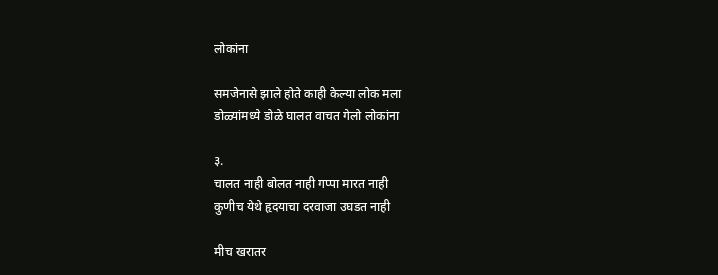लोकांना

समजेनासे झाले होते काही केल्या लोक मला
डोळ्यांमध्ये डोळे घालत वाचत गेलो लोकांना

३.
चालत नाही बोलत नाही गप्पा मारत नाही
कुणीच येथे हृदयाचा दरवाजा उघडत नाही

मीच खरातर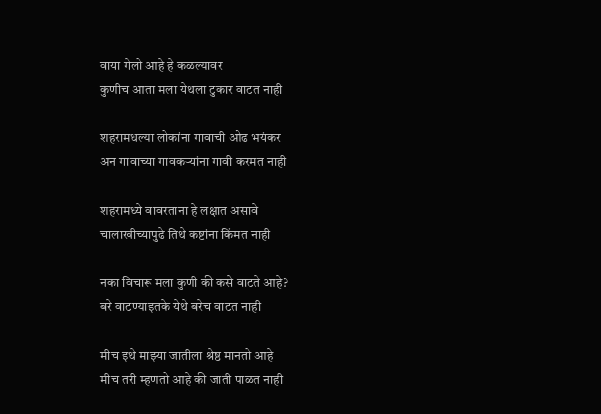वाया गेलो आहे हे कळल्यावर
कुणीच आता मला येथला टुकार वाटत नाही

शहरामधल्या लोकांना गावाची ओढ भयंकर
अन गावाच्या गावकऱ्यांना गावी करमत नाही

शहरामध्ये वावरताना हे लक्षात असावे
चालाखीच्यापुढे तिथे कष्टांना किंमत नाही

नका विचारू मला कुणी की कसे वाटते आहे?
बरे वाटण्याइतके येथे बरेच वाटत नाही

मीच इथे माझ्या जातीला श्रेष्ठ मानतो आहे
मीच तरी म्हणतो आहे की जाती पाळत नाही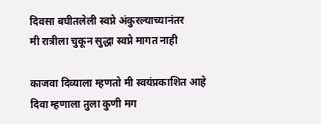दिवसा बघीतलेली स्वप्ने अंकुरल्याच्यानंतर
मी रात्रीला चुकून सुद्धा स्वप्ने मागत नाही

काजवा दिव्याला म्हणतो मी स्वयंप्रकाशित आहे
दिवा म्हणाला तुला कुणी मग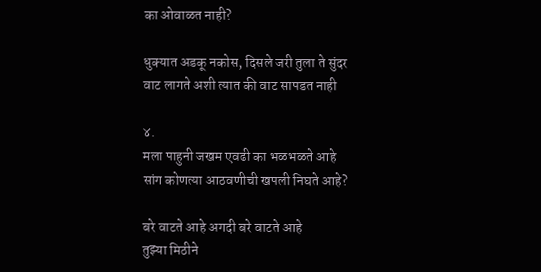का ओवाळत नाही?

धुक्यात अडकू नकोस, दिसले जरी तुला ते सुंदर
वाट लागते अशी त्यात की वाट सापडत नाही

४.
मला पाहुनी जखम एवढी का भळभळते आहे
सांग कोणत्या आठवणीची खपली निघते आहे?

बरे वाटते आहे अगदी बरे वाटते आहे
तुझ्या मिठीने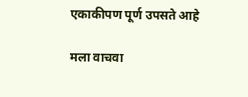एकाकीपण पूर्ण उपसते आहे

मला वाचवा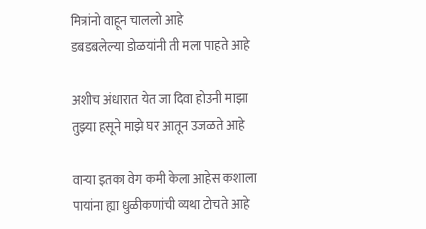मित्रांनो वाहून चाललो आहे
डबडबलेल्या डोळयांनी ती मला पाहते आहे

अशीच अंधारात येत जा दिवा होउनी माझा
तुझ्या हसूने माझे घर आतून उजळते आहे

वाऱ्या इतका वेग कमी केला आहेस कशाला
पायांना ह्या धुळीकणांची व्यथा टोचते आहे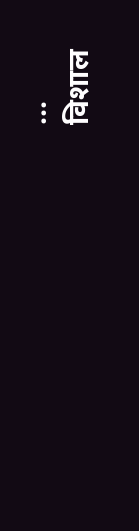...
विशाल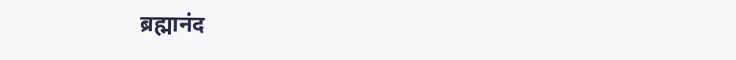ब्रह्मानंद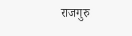राजगुरु